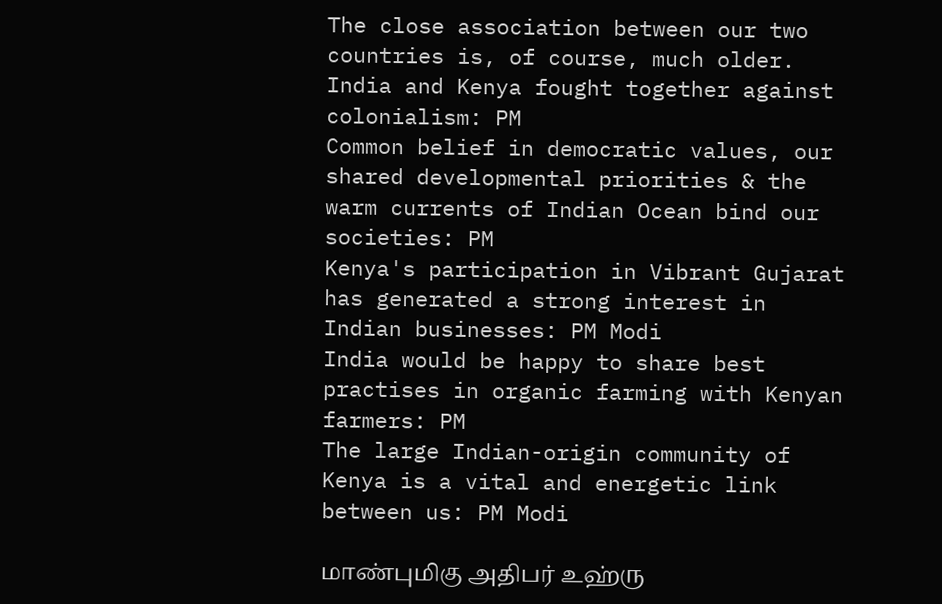The close association between our two countries is, of course, much older. India and Kenya fought together against colonialism: PM
Common belief in democratic values, our shared developmental priorities & the warm currents of Indian Ocean bind our societies: PM
Kenya's participation in Vibrant Gujarat has generated a strong interest in Indian businesses: PM Modi
India would be happy to share best practises in organic farming with Kenyan farmers: PM
The large Indian-origin community of Kenya is a vital and energetic link between us: PM Modi

மாண்புமிகு அதிபர் உஹ்ரு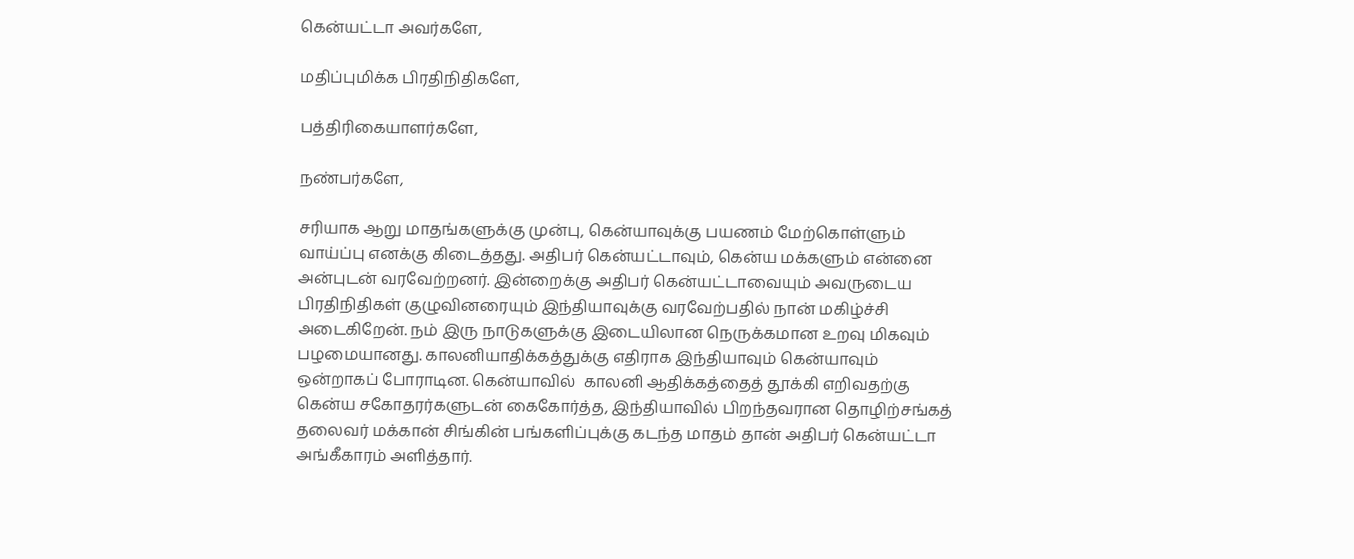கென்யட்டா அவர்களே,

மதிப்புமிக்க பிரதிநிதிகளே,

பத்திரிகையாளர்களே,

நண்பர்களே,

சரியாக ஆறு மாதங்களுக்கு முன்பு, கென்யாவுக்கு பயணம் மேற்கொள்ளும் வாய்ப்பு எனக்கு கிடைத்தது. அதிபர் கென்யட்டாவும், கென்ய மக்களும் என்னை அன்புடன் வரவேற்றனர். இன்றைக்கு அதிபர் கென்யட்டாவையும் அவருடைய பிரதிநிதிகள் குழுவினரையும் இந்தியாவுக்கு வரவேற்பதில் நான் மகிழ்ச்சி அடைகிறேன். நம் இரு நாடுகளுக்கு இடையிலான நெருக்கமான உறவு மிகவும் பழமையானது. காலனியாதிக்கத்துக்கு எதிராக இந்தியாவும் கென்யாவும் ஒன்றாகப் போராடின. கென்யாவில்  காலனி ஆதிக்கத்தைத் தூக்கி எறிவதற்கு கென்ய சகோதரர்களுடன் கைகோர்த்த, இந்தியாவில் பிறந்தவரான தொழிற்சங்கத் தலைவர் மக்கான் சிங்கின் பங்களிப்புக்கு கடந்த மாதம் தான் அதிபர் கென்யட்டா அங்கீகாரம் அளித்தார்.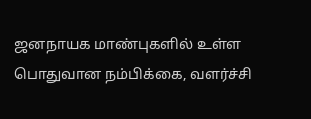ஜனநாயக மாண்புகளில் உள்ள பொதுவான நம்பிக்கை, வளர்ச்சி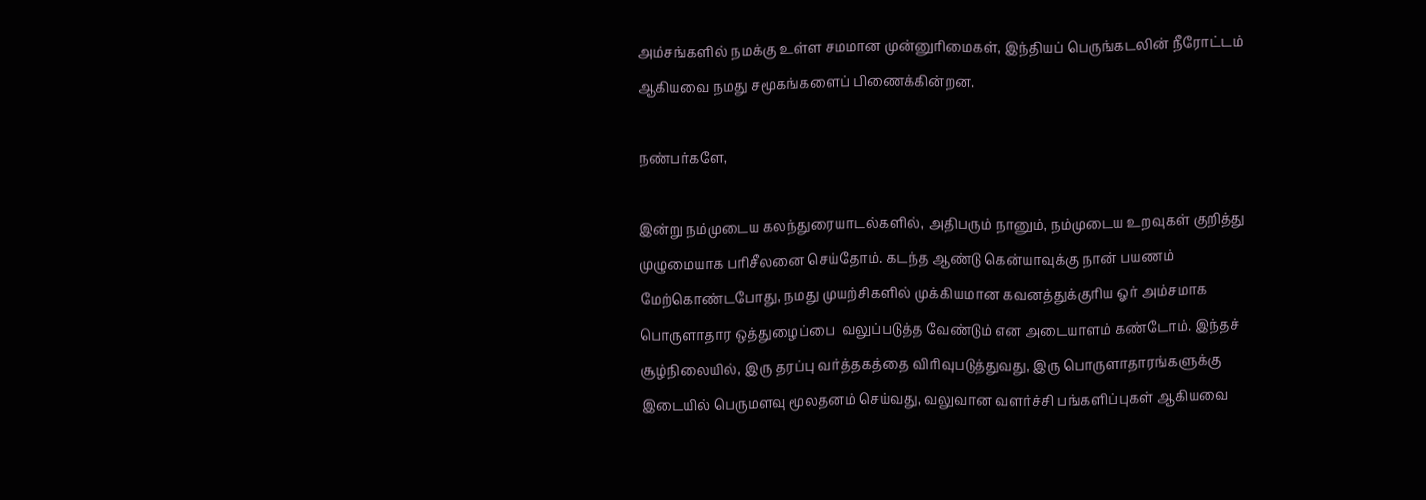அம்சங்களில் நமக்கு உள்ள சமமான முன்னுரிமைகள், இந்தியப் பெருங்கடலின் நீரோட்டம் ஆகியவை நமது சமூகங்களைப் பிணைக்கின்றன.

நண்பர்களே,

இன்று நம்முடைய கலந்துரையாடல்களில், அதிபரும் நானும், நம்முடைய உறவுகள் குறித்து முழுமையாக பரிசீலனை செய்தோம். கடந்த ஆண்டு கென்யாவுக்கு நான் பயணம் மேற்கொண்டபோது, நமது முயற்சிகளில் முக்கியமான கவனத்துக்குரிய ஓர் அம்சமாக பொருளாதார ஒத்துழைப்பை  வலுப்படுத்த வேண்டும் என அடையாளம் கண்டோம். இந்தச் சூழ்நிலையில், இரு தரப்பு வர்த்தகத்தை விரிவுபடுத்துவது, இரு பொருளாதாரங்களுக்கு இடையில் பெருமளவு மூலதனம் செய்வது, வலுவான வளர்ச்சி பங்களிப்புகள் ஆகியவை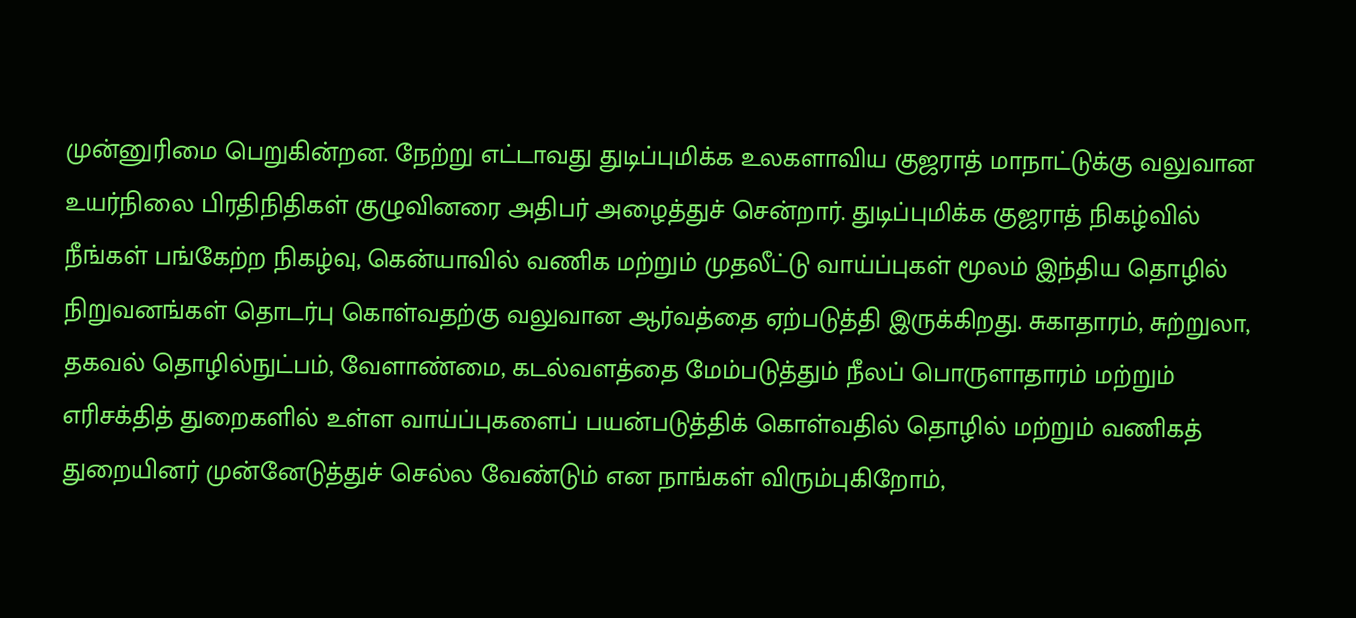முன்னுரிமை பெறுகின்றன. நேற்று எட்டாவது துடிப்புமிக்க உலகளாவிய குஜராத் மாநாட்டுக்கு வலுவான உயர்நிலை பிரதிநிதிகள் குழுவினரை அதிபர் அழைத்துச் சென்றார். துடிப்புமிக்க குஜராத் நிகழ்வில் நீங்கள் பங்கேற்ற நிகழ்வு, கென்யாவில் வணிக மற்றும் முதலீட்டு வாய்ப்புகள் மூலம் இந்திய தொழில் நிறுவனங்கள் தொடர்பு கொள்வதற்கு வலுவான ஆர்வத்தை ஏற்படுத்தி இருக்கிறது. சுகாதாரம், சுற்றுலா, தகவல் தொழில்நுட்பம், வேளாண்மை, கடல்வளத்தை மேம்படுத்தும் நீலப் பொருளாதாரம் மற்றும் எரிசக்தித் துறைகளில் உள்ள வாய்ப்புகளைப் பயன்படுத்திக் கொள்வதில் தொழில் மற்றும் வணிகத் துறையினர் முன்னேடுத்துச் செல்ல வேண்டும் என நாங்கள் விரும்புகிறோம்,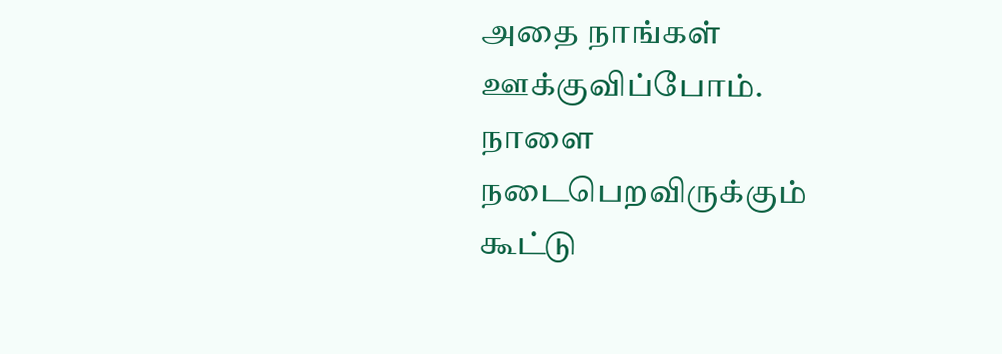அதை நாங்கள் ஊக்குவிப்போம். நாளை நடைபெறவிருக்கும் கூட்டு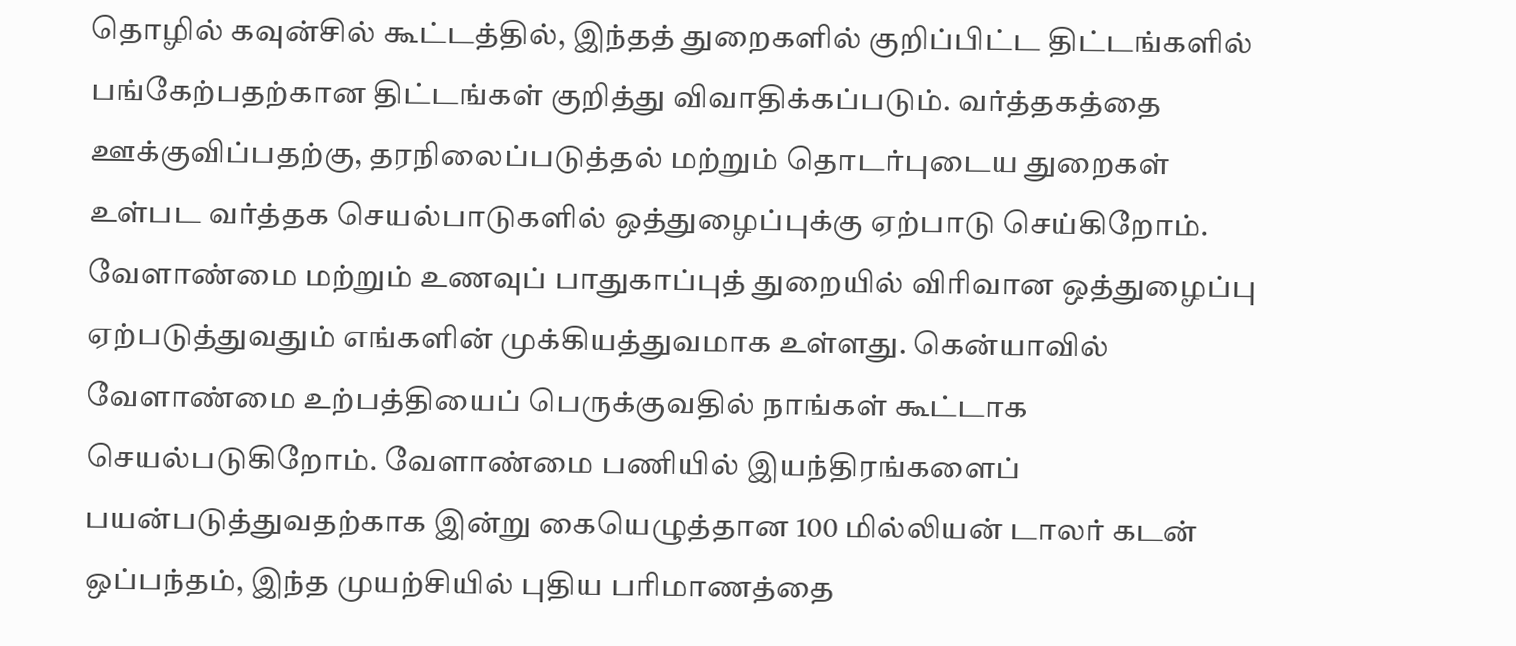தொழில் கவுன்சில் கூட்டத்தில், இந்தத் துறைகளில் குறிப்பிட்ட திட்டங்களில் பங்கேற்பதற்கான திட்டங்கள் குறித்து விவாதிக்கப்படும். வர்த்தகத்தை ஊக்குவிப்பதற்கு, தரநிலைப்படுத்தல் மற்றும் தொடர்புடைய துறைகள் உள்பட வர்த்தக செயல்பாடுகளில் ஒத்துழைப்புக்கு ஏற்பாடு செய்கிறோம். வேளாண்மை மற்றும் உணவுப் பாதுகாப்புத் துறையில் விரிவான ஒத்துழைப்பு ஏற்படுத்துவதும் எங்களின் முக்கியத்துவமாக உள்ளது. கென்யாவில் வேளாண்மை உற்பத்தியைப் பெருக்குவதில் நாங்கள் கூட்டாக செயல்படுகிறோம். வேளாண்மை பணியில் இயந்திரங்களைப் பயன்படுத்துவதற்காக இன்று கையெழுத்தான 100 மில்லியன் டாலர் கடன் ஒப்பந்தம், இந்த முயற்சியில் புதிய பரிமாணத்தை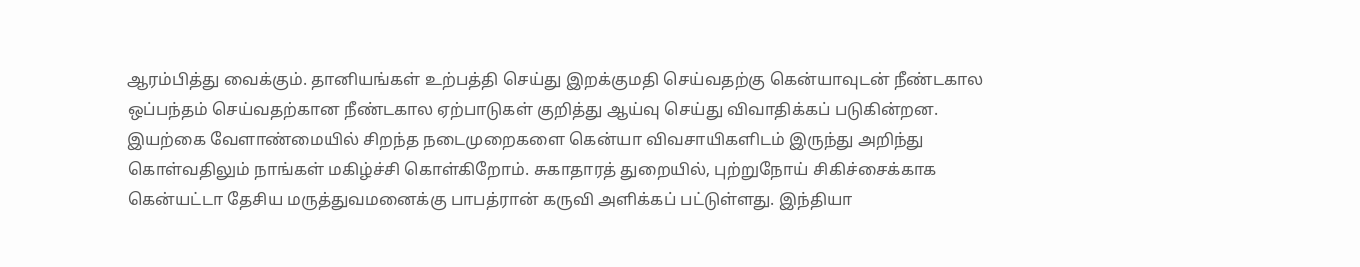ஆரம்பித்து வைக்கும். தானியங்கள் உற்பத்தி செய்து இறக்குமதி செய்வதற்கு கென்யாவுடன் நீண்டகால ஒப்பந்தம் செய்வதற்கான நீண்டகால ஏற்பாடுகள் குறித்து ஆய்வு செய்து விவாதிக்கப் படுகின்றன. இயற்கை வேளாண்மையில் சிறந்த நடைமுறைகளை கென்யா விவசாயிகளிடம் இருந்து அறிந்து கொள்வதிலும் நாங்கள் மகிழ்ச்சி கொள்கிறோம். சுகாதாரத் துறையில், புற்றுநோய் சிகிச்சைக்காக கென்யட்டா தேசிய மருத்துவமனைக்கு பாபத்ரான் கருவி அளிக்கப் பட்டுள்ளது. இந்தியா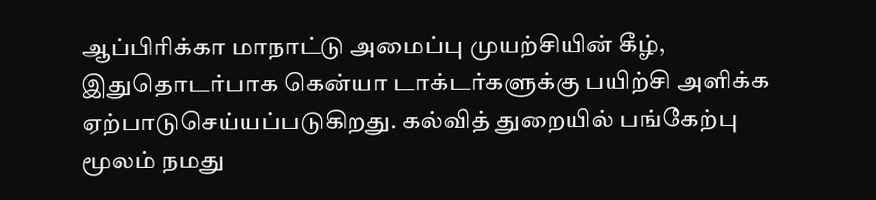ஆப்பிரிக்கா மாநாட்டு அமைப்பு முயற்சியின் கீழ், இதுதொடர்பாக கென்யா டாக்டர்களுக்கு பயிற்சி அளிக்க ஏற்பாடுசெய்யப்படுகிறது. கல்வித் துறையில் பங்கேற்பு மூலம் நமது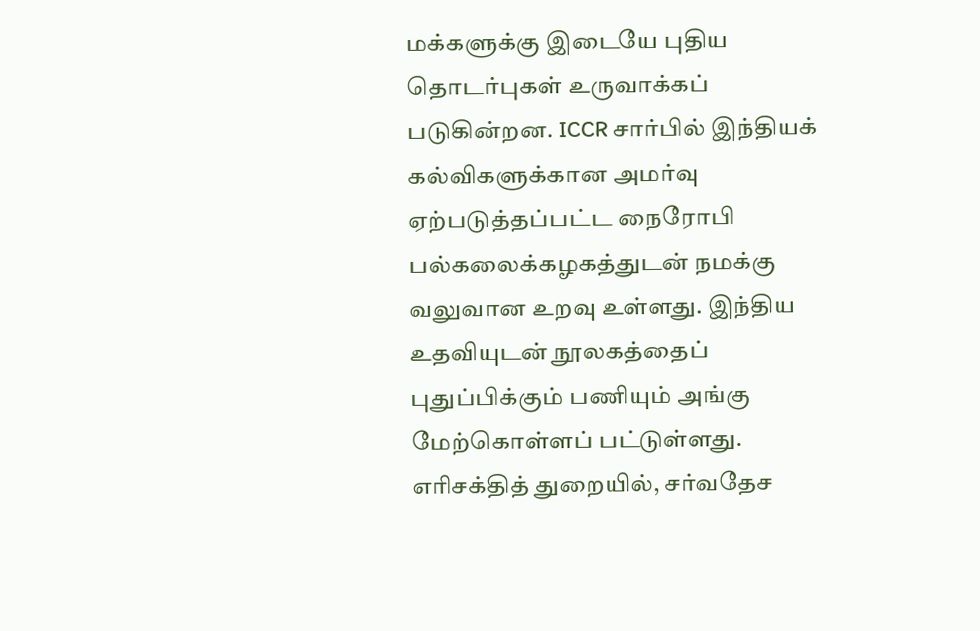மக்களுக்கு இடையே புதிய தொடர்புகள் உருவாக்கப் படுகின்றன. ICCR சார்பில் இந்தியக் கல்விகளுக்கான அமர்வு ஏற்படுத்தப்பட்ட நைரோபி பல்கலைக்கழகத்துடன் நமக்கு வலுவான உறவு உள்ளது. இந்திய உதவியுடன் நூலகத்தைப் புதுப்பிக்கும் பணியும் அங்கு மேற்கொள்ளப் பட்டுள்ளது. எரிசக்தித் துறையில், சர்வதேச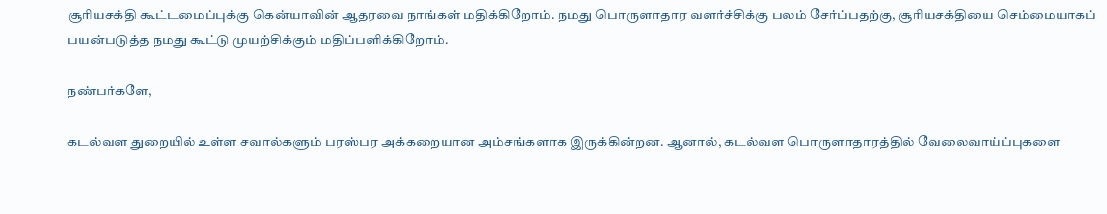சூரியசக்தி கூட்டமைப்புக்கு கென்யாவின் ஆதரவை நாங்கள் மதிக்கிறோம். நமது பொருளாதார வளர்ச்சிக்கு பலம் சேர்ப்பதற்கு, சூரியசக்தியை செம்மையாகப் பயன்படுத்த நமது கூட்டு முயற்சிக்கும் மதிப்பளிக்கிறோம்.

நண்பர்களே,

கடல்வள துறையில் உள்ள சவால்களும் பரஸ்பர அக்கறையான அம்சங்களாக இருக்கின்றன. ஆனால், கடல்வள பொருளாதாரத்தில் வேலைவாய்ப்புகளை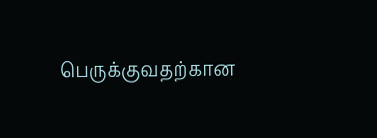பெருக்குவதற்கான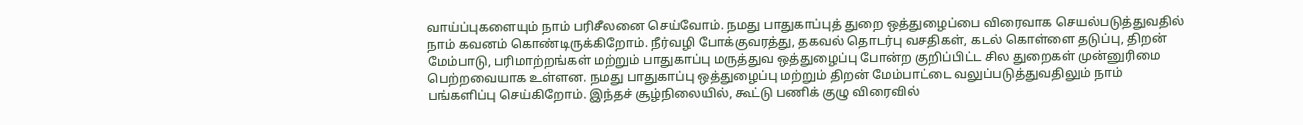வாய்ப்புகளையும் நாம் பரிசீலனை செய்வோம். நமது பாதுகாப்புத் துறை ஒத்துழைப்பை விரைவாக செயல்படுத்துவதில் நாம் கவனம் கொண்டிருக்கிறோம். நீர்வழி போக்குவரத்து, தகவல் தொடர்பு வசதிகள், கடல் கொள்ளை தடுப்பு, திறன் மேம்பாடு, பரிமாற்றங்கள் மற்றும் பாதுகாப்பு மருத்துவ ஒத்துழைப்பு போன்ற குறிப்பிட்ட சில துறைகள் முன்னுரிமை பெற்றவையாக உள்ளன. நமது பாதுகாப்பு ஒத்துழைப்பு மற்றும் திறன் மேம்பாட்டை வலுப்படுத்துவதிலும் நாம் பங்களிப்பு செய்கிறோம். இந்தச் சூழ்நிலையில், கூட்டு பணிக் குழு விரைவில்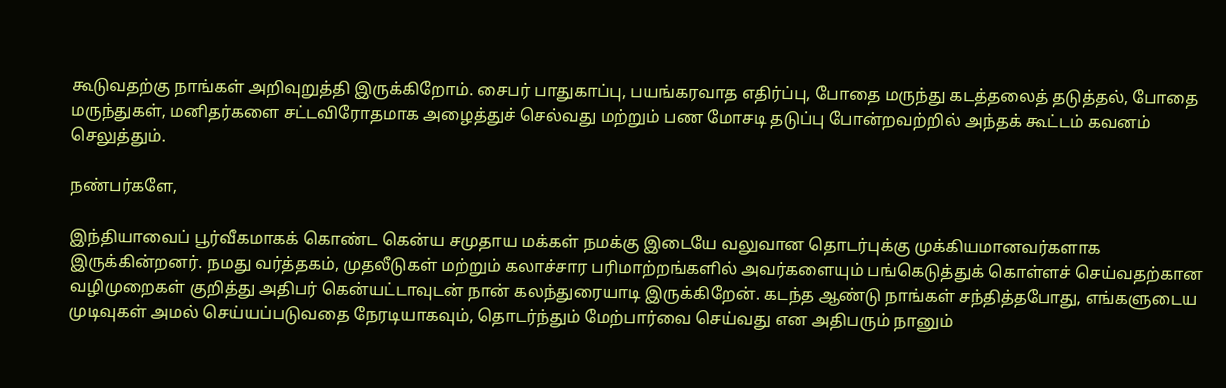கூடுவதற்கு நாங்கள் அறிவுறுத்தி இருக்கிறோம். சைபர் பாதுகாப்பு, பயங்கரவாத எதிர்ப்பு, போதை மருந்து கடத்தலைத் தடுத்தல், போதை மருந்துகள், மனிதர்களை சட்டவிரோதமாக அழைத்துச் செல்வது மற்றும் பண மோசடி தடுப்பு போன்றவற்றில் அந்தக் கூட்டம் கவனம் செலுத்தும்.

நண்பர்களே,

இந்தியாவைப் பூர்வீகமாகக் கொண்ட கென்ய சமுதாய மக்கள் நமக்கு இடையே வலுவான தொடர்புக்கு முக்கியமானவர்களாக இருக்கின்றனர். நமது வர்த்தகம், முதலீடுகள் மற்றும் கலாச்சார பரிமாற்றங்களில் அவர்களையும் பங்கெடுத்துக் கொள்ளச் செய்வதற்கான வழிமுறைகள் குறித்து அதிபர் கென்யட்டாவுடன் நான் கலந்துரையாடி இருக்கிறேன். கடந்த ஆண்டு நாங்கள் சந்தித்தபோது, எங்களுடைய முடிவுகள் அமல் செய்யப்படுவதை நேரடியாகவும், தொடர்ந்தும் மேற்பார்வை செய்வது என அதிபரும் நானும்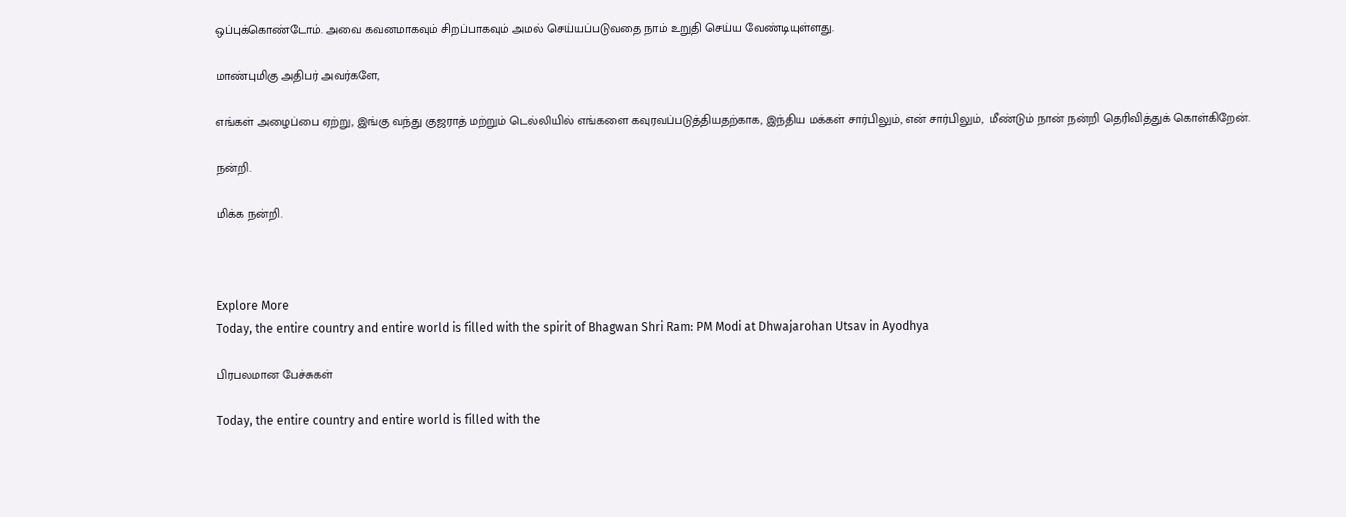ஒப்புக்கொண்டோம். அவை கவனமாகவும் சிறப்பாகவும் அமல் செய்யப்படுவதை நாம் உறுதி செய்ய வேண்டியுள்ளது.

மாண்புமிகு அதிபர் அவர்களே,

எங்கள் அழைப்பை ஏற்று, இங்கு வந்து குஜராத் மற்றும் டெல்லியில் எங்களை கவுரவப்படுத்தியதற்காக, இந்திய மக்கள் சார்பிலும், என் சார்பிலும்,  மீண்டும் நான் நன்றி தெரிவித்துக் கொள்கிறேன்.

நன்றி.

மிக்க நன்றி.



Explore More
Today, the entire country and entire world is filled with the spirit of Bhagwan Shri Ram: PM Modi at Dhwajarohan Utsav in Ayodhya

பிரபலமான பேச்சுகள்

Today, the entire country and entire world is filled with the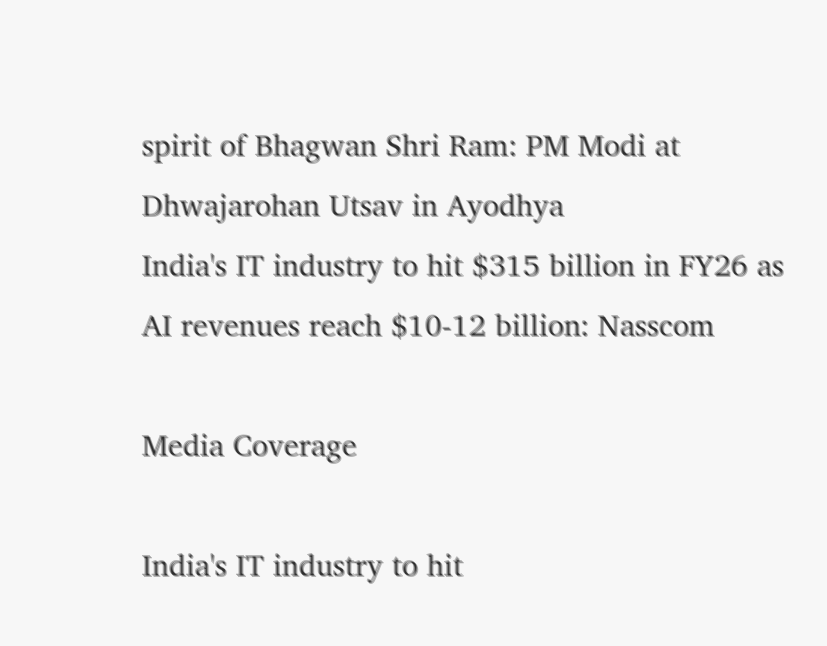spirit of Bhagwan Shri Ram: PM Modi at Dhwajarohan Utsav in Ayodhya
India's IT industry to hit $315 billion in FY26 as AI revenues reach $10-12 billion: Nasscom

Media Coverage

India's IT industry to hit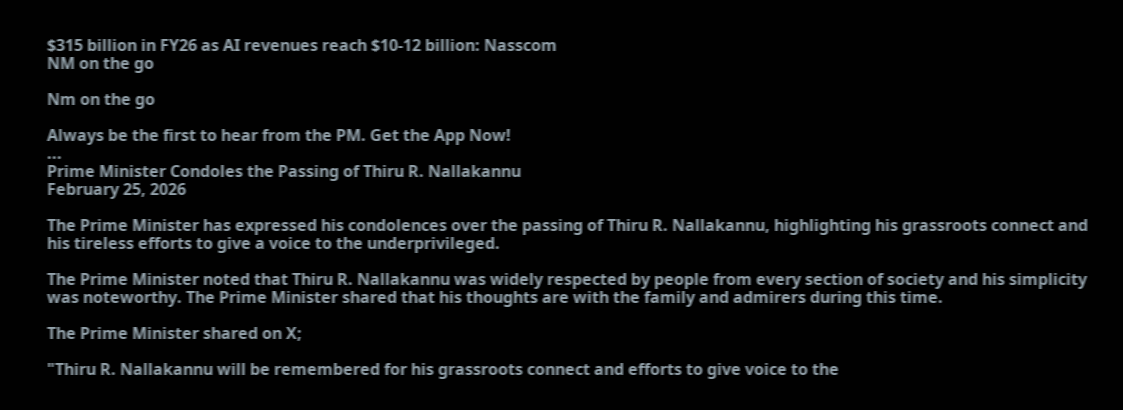$315 billion in FY26 as AI revenues reach $10-12 billion: Nasscom
NM on the go

Nm on the go

Always be the first to hear from the PM. Get the App Now!
...
Prime Minister Condoles the Passing of Thiru R. Nallakannu
February 25, 2026

The Prime Minister has expressed his condolences over the passing of Thiru R. Nallakannu, highlighting his grassroots connect and his tireless efforts to give a voice to the underprivileged.

The Prime Minister noted that Thiru R. Nallakannu was widely respected by people from every section of society and his simplicity was noteworthy. The Prime Minister shared that his thoughts are with the family and admirers during this time.

The Prime Minister shared on X;

"Thiru R. Nallakannu will be remembered for his grassroots connect and efforts to give voice to the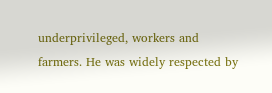underprivileged, workers and farmers. He was widely respected by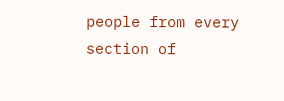people from every section of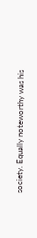society. Equally noteworthy was his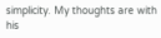simplicity. My thoughts are with his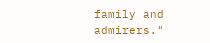family and admirers."